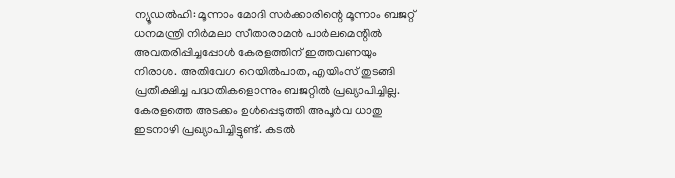ന്യൂഡൽഹി: മൂന്നാം മോദി സർക്കാരിന്റെ മൂന്നാം ബജറ്റ് ധനമന്ത്രി നിർമലാ സീതാരാമൻ പാർലമെന്റിൽ അവതരിപ്പിച്ചപ്പോൾ കേരളത്തിന് ഇത്തവണയും നിരാശ. അതിവേഗ റെയിൽപാത, എയിംസ് തുടങ്ങി പ്രതീക്ഷിച്ച പദ്ധതികളൊന്നും ബജറ്റിൽ പ്രഖ്യാപിച്ചില്ല.
കേരളത്തെ അടക്കം ഉൾപ്പെടുത്തി അപൂർവ ധാതു ഇടനാഴി പ്രഖ്യാപിച്ചിട്ടുണ്ട്. കടൽ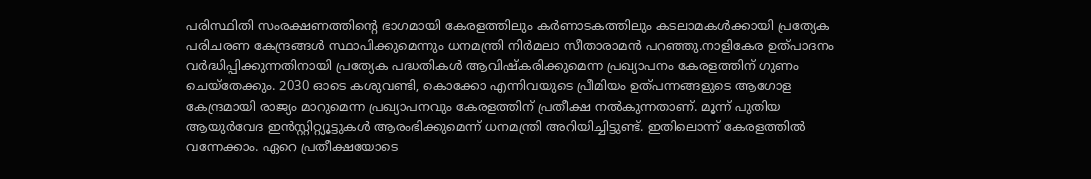പരിസ്ഥിതി സംരക്ഷണത്തിന്റെ ഭാഗമായി കേരളത്തിലും കർണാടകത്തിലും കടലാമകൾക്കായി പ്രത്യേക പരിചരണ കേന്ദ്രങ്ങൾ സ്ഥാപിക്കുമെന്നും ധനമന്ത്രി നിർമലാ സീതാരാമൻ പറഞ്ഞു.നാളികേര ഉത്പാദനം വർദ്ധിപ്പിക്കുന്നതിനായി പ്രത്യേക പദ്ധതികൾ ആവിഷ്കരിക്കുമെന്ന പ്രഖ്യാപനം കേരളത്തിന് ഗുണം ചെയ്തേക്കും. 2030 ഓടെ കശുവണ്ടി, കൊക്കോ എന്നിവയുടെ പ്രീമിയം ഉത്പന്നങ്ങളുടെ ആഗോള കേന്ദ്രമായി രാജ്യം മാറുമെന്ന പ്രഖ്യാപനവും കേരളത്തിന് പ്രതീക്ഷ നൽകുന്നതാണ്. മൂന്ന് പുതിയ ആയുർവേദ ഇൻസ്റ്റിറ്റ്യൂട്ടുകൾ ആരംഭിക്കുമെന്ന് ധനമന്ത്രി അറിയിച്ചിട്ടുണ്ട്. ഇതിലൊന്ന് കേരളത്തിൽ വന്നേക്കാം. ഏറെ പ്രതീക്ഷയോടെ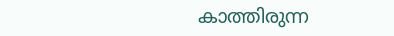കാത്തിരുന്ന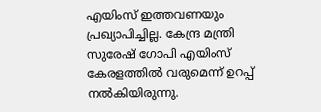എയിംസ് ഇത്തവണയും പ്രഖ്യാപിച്ചില്ല. കേന്ദ്ര മന്ത്രി സുരേഷ് ഗോപി എയിംസ് കേരളത്തിൽ വരുമെന്ന് ഉറപ്പ് നൽകിയിരുന്നു.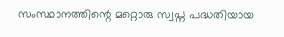സംസ്ഥാനത്തിന്റെ മറ്റൊരു സ്വപ്ന പദ്ധതിയായ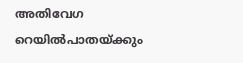അതിവേഗ റെയിൽപാതയ്ക്കും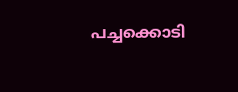പച്ചക്കൊടി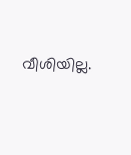വീശിയില്ല.